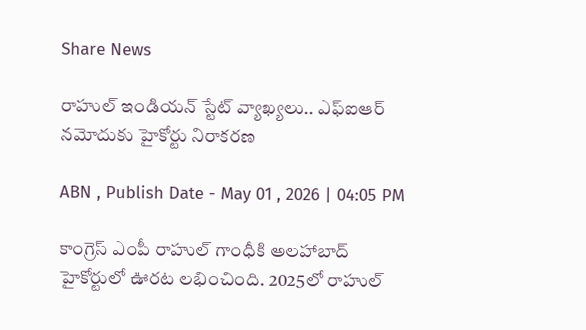Share News

రాహుల్ ఇండియన్ స్టేట్ వ్యాఖ్యలు.. ఎఫ్ఐఆర్ నమోదుకు హైకోర్టు నిరాకరణ

ABN , Publish Date - May 01 , 2026 | 04:05 PM

కాంగ్రెస్ ఎంపీ రాహుల్ గాంధీకి అలహాబాద్ హైకోర్టులో ఊరట లభించింది. 2025లో రాహుల్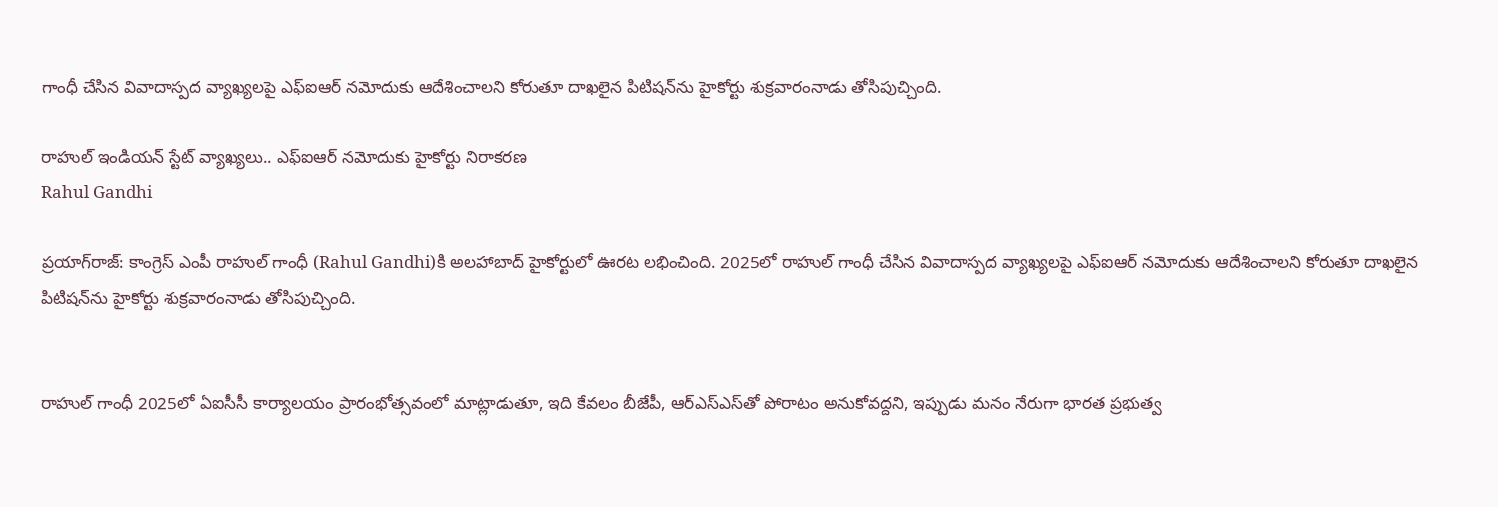గాంధీ చేసిన వివాదాస్పద వ్యాఖ్యలపై ఎఫ్ఐఆర్ నమోదుకు ఆదేశించాలని కోరుతూ దాఖలైన పిటిషన్‌ను హైకోర్టు శుక్రవారంనాడు తోసిపుచ్చింది.

రాహుల్ ఇండియన్ స్టేట్ వ్యాఖ్యలు.. ఎఫ్ఐఆర్ నమోదుకు హైకోర్టు నిరాకరణ
Rahul Gandhi

ప్రయాగ్‌రాజ్: కాంగ్రెస్ ఎంపీ రాహుల్ గాంధీ (Rahul Gandhi)కి అలహాబాద్ హైకోర్టులో ఊరట లభించింది. 2025లో రాహుల్ గాంధీ చేసిన వివాదాస్పద వ్యాఖ్యలపై ఎఫ్ఐఆర్ నమోదుకు ఆదేశించాలని కోరుతూ దాఖలైన పిటిషన్‌ను హైకోర్టు శుక్రవారంనాడు తోసిపుచ్చింది.


రాహుల్ గాంధీ 2025లో ఏఐసీసీ కార్యాలయం ప్రారంభోత్సవంలో మాట్లాడుతూ, ఇది కేవలం బీజేపీ, ఆర్ఎస్ఎస్‌తో పోరాటం అనుకోవద్దని, ఇప్పుడు మనం నేరుగా భారత ప్రభుత్వ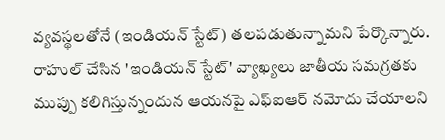వ్యవస్థలతోనే (ఇండియన్ స్టేట్) తలపడుతున్నామని పేర్కొన్నారు. రాహుల్ చేసిన 'ఇండియన్ స్టేట్' వ్యాఖ్యలు జాతీయ సమగ్రతకు ముప్పు కలిగిస్తున్నందున ఆయనపై ఎఫ్ఐఆర్ నమోదు చేయాలని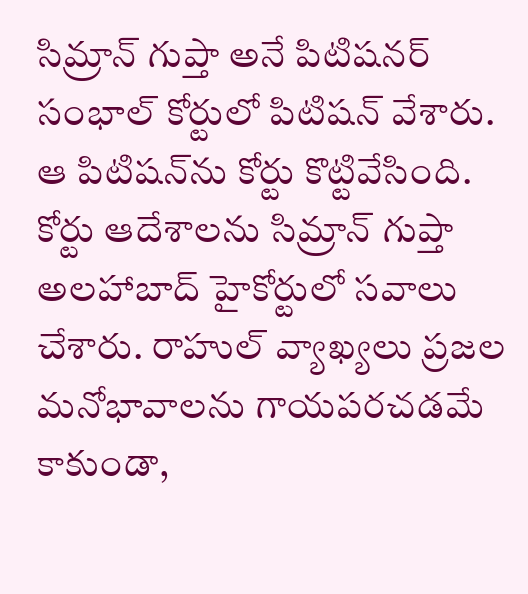సిమ్రాన్ గుప్తా అనే పిటిషనర్ సంభాల్ కోర్టులో పిటిషన్ వేశారు. ఆ పిటిషన్‌ను కోర్టు కొట్టివేసింది. కోర్టు ఆదేశాలను సిమ్రాన్ గుప్తా అలహాబాద్ హైకోర్టులో సవాలు చేశారు. రాహుల్ వ్యాఖ్యలు ప్రజల మనోభావాలను గాయపరచడమే కాకుండా,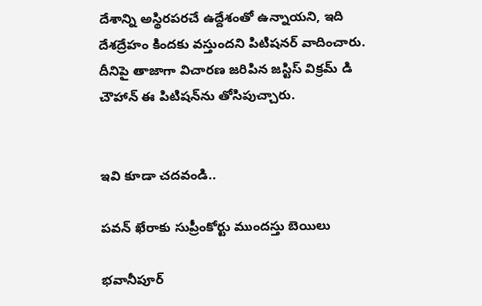దేశాన్ని అస్థిరపరచే ఉద్దేశంతో ఉన్నాయని, ఇది దేశద్రేహం కిందకు వస్తుందని పిటిషనర్ వాదించారు. దీనిపై తాజాగా విచారణ జరిపిన జస్టిస్ విక్రమ్ డి చౌహాన్ ఈ పిటిషన్‌ను తోసిపుచ్చారు.


ఇవి కూడా చదవండి..

పవన్ ఖేరాకు సుప్రీంకోర్టు ముందస్తు బెయిలు

భవానీపూర్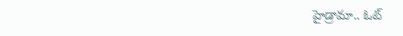హైడ్రామా.. ఓట్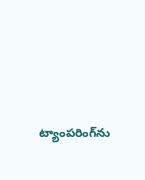ట్యాంపరింగ్‌‌ను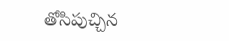తోసిపుచ్చిన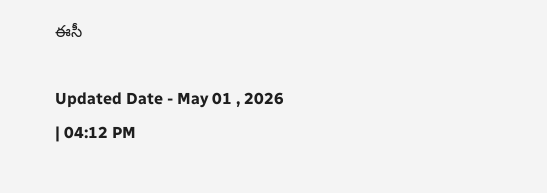ఈసీ

Updated Date - May 01 , 2026 | 04:12 PM